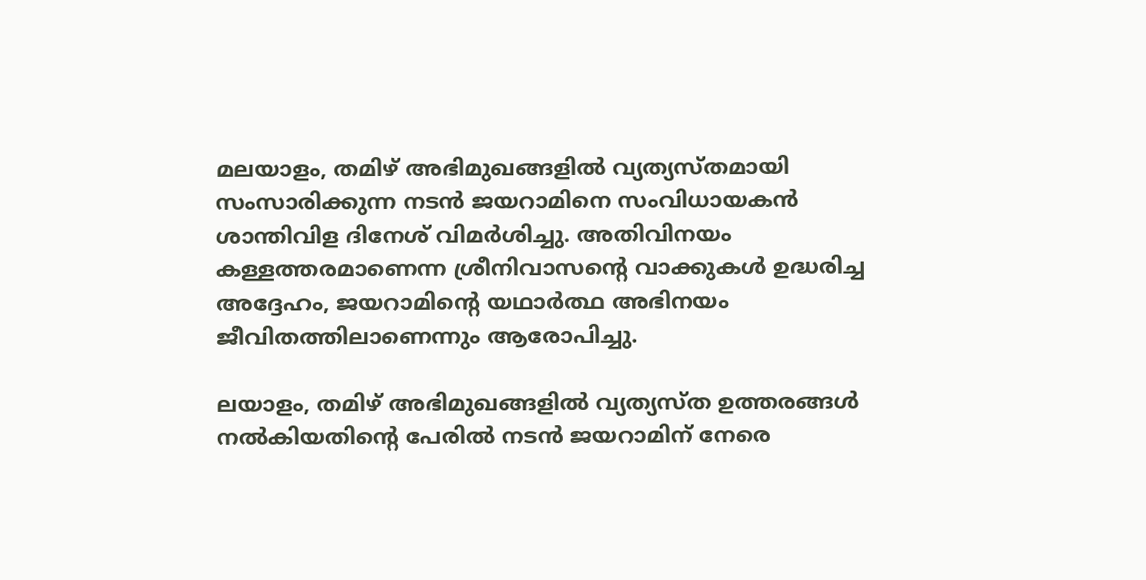മലയാളം, തമിഴ് അഭിമുഖങ്ങളിൽ വ്യത്യസ്തമായി സംസാരിക്കുന്ന നടൻ ജയറാമിനെ സംവിധായകൻ ശാന്തിവിള ദിനേശ് വിമർശിച്ചു. അതിവിനയം കള്ളത്തരമാണെന്ന ശ്രീനിവാസന്റെ വാക്കുകൾ ഉദ്ധരിച്ച അദ്ദേഹം, ജയറാമിന്റെ യഥാർത്ഥ അഭിനയം ജീവിതത്തിലാണെന്നും ആരോപിച്ചു.

ലയാളം, തമിഴ് അഭിമുഖങ്ങളിൽ വ്യത്യസ്ത ഉത്തരങ്ങൾ നൽകിയതിന്റെ പേരിൽ നടൻ ജയറാമിന് നേരെ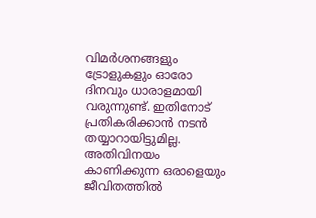വിമർശനങ്ങളും ട്രോളുകളും ഓരോ ദിനവും ധാരാളമായി വരുന്നുണ്ട്. ഇതിനോട് പ്രതികരിക്കാൻ നടൻ തയ്യാറായിട്ടുമില്ല. അതിവിനയം കാണിക്കുന്ന ഒരാളെയും ജീവിതത്തില്‍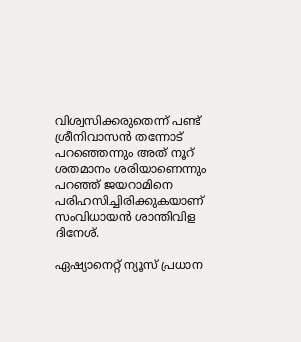വിശ്വസിക്കരുതെന്ന് പണ്ട് ശ്രീനിവാസൻ തന്നോട് പറഞ്ഞെന്നും അത് നൂറ് ശതമാനം ശരിയാണെന്നും പറഞ്ഞ് ജയറാമിനെ പരിഹസിച്ചിരിക്കുകയാണ് സംവിധായൻ ശാന്തിവിള ദിനേശ്.

ഏഷ്യാനെറ്റ് ന്യൂസ് പ്രധാന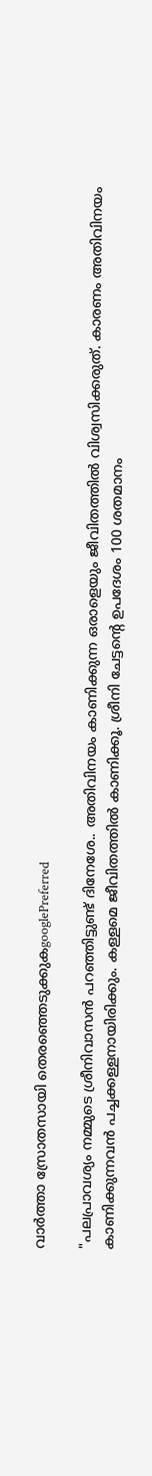വാർത്താ സ്രോതസായി തെരഞ്ഞെടുക്കുകgooglePreferred

"പലപ്രാവശ്യം നമ്മുടെ ശ്രീനിവാസന്‍ പറഞ്ഞിട്ടുണ്ട് ദിനേശേ.. അതിവിനയം കാണിക്കുന്ന ഒരാളെയും ജീവിതത്തില്‍ വിശ്വസിക്കരുത്. കാരണം അതിവിനയം കാണിക്കുന്നവന്‍ പച്ചക്കള്ളനായിരിക്കും. കള്ളമെ ജീവിതത്തില്‍ കാണിക്കൂ. ശ്രീനി ചേട്ടന്‍റെ ഉപദേശം 100 ശതമാനം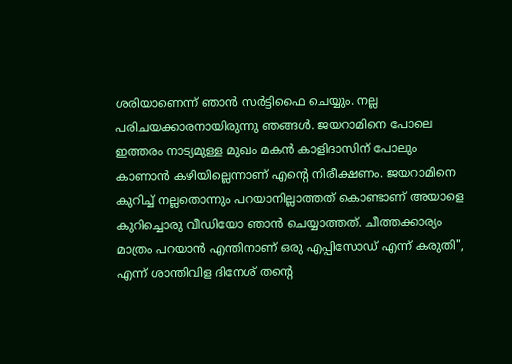ശരിയാണെന്ന് ഞാന്‍ സര്‍ട്ടിഫൈ ചെയ്യും. നല്ല പരിചയക്കാരനായിരുന്നു ഞങ്ങള്‍. ജയറാമിനെ പോലെ ഇത്തരം നാട്യമുള്ള മുഖം മകന്‍ കാളിദാസിന് പോലും കാണാന്‍ കഴിയില്ലെന്നാണ് എന്‍റെ നിരീക്ഷണം. ജയറാമിനെ കുറിച്ച് നല്ലതൊന്നും പറയാനില്ലാത്തത് കൊണ്ടാണ് അയാളെ കുറിച്ചൊരു വീഡിയോ ഞാന്‍ ചെയ്യാത്തത്. ചീത്തക്കാര്യം മാത്രം പറയാന്‍ എന്തിനാണ് ഒരു എപ്പിസോഡ് എന്ന് കരുതി", എന്ന് ശാന്തിവിള ദിനേശ് തന്റെ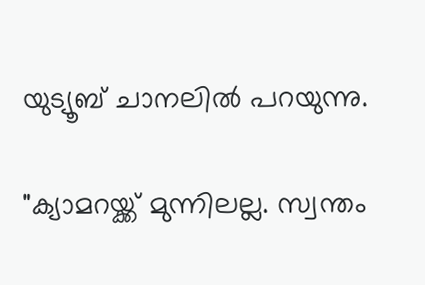യുട്യൂബ് ചാനലിൽ പറയുന്നു.

"ക്യാമറയ്ക്ക് മുന്നിലല്ല. സ്വന്തം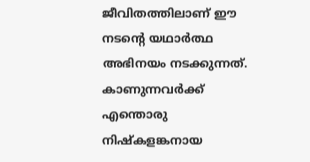ജീവിതത്തിലാണ് ഈ നടന്‍റെ യഥാര്‍ത്ഥ അഭിനയം നടക്കുന്നത്. കാണുന്നവര്‍ക്ക് എന്തൊരു നിഷ്കളങ്കനായ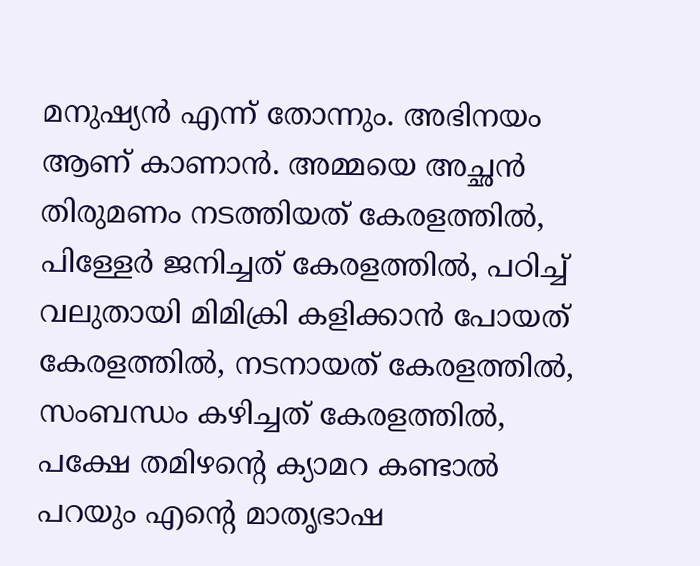മനുഷ്യന്‍ എന്ന് തോന്നും. അഭിനയം ആണ് കാണാന്‍. അമ്മയെ അച്ഛന്‍ തിരുമണം നടത്തിയത് കേരളത്തില്‍, പിള്ളേര്‍ ജനിച്ചത് കേരളത്തില്‍, പഠിച്ച് വലുതായി മിമിക്രി കളിക്കാന്‍ പോയത് കേരളത്തില്‍, നടനായത് കേരളത്തില്‍, സംബന്ധം കഴിച്ചത് കേരളത്തില്‍, പക്ഷേ തമിഴന്‍റെ ക്യാമറ കണ്ടാല്‍ പറയും എന്‍റെ മാതൃഭാഷ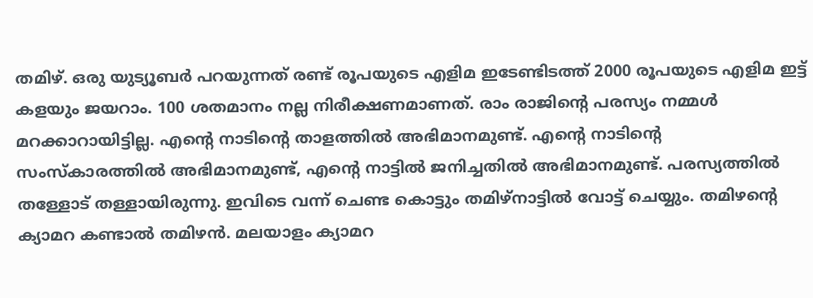തമിഴ്. ഒരു യുട്യൂബര്‍ പറയുന്നത് രണ്ട് രൂപയുടെ എളിമ ഇടേണ്ടിടത്ത് 2000 രൂപയുടെ എളിമ ഇട്ട് കളയും ജയറാം. 100 ശതമാനം നല്ല നിരീക്ഷണമാണത്. രാം രാജിന്‍റെ പരസ്യം നമ്മള്‍ മറക്കാറായിട്ടില്ല. എന്‍റെ നാടിന്‍റെ താളത്തില്‍ അഭിമാനമുണ്ട്. എന്‍റെ നാടിന്‍റെ സംസ്കാരത്തില്‍ അഭിമാനമുണ്ട്, എന്‍റെ നാട്ടില്‍ ജനിച്ചതില്‍ അഭിമാനമുണ്ട്. പരസ്യത്തില്‍ തള്ളോട് തള്ളായിരുന്നു. ഇവിടെ വന്ന് ചെണ്ട കൊട്ടും തമിഴ്നാട്ടില്‍ വോട്ട് ചെയ്യും. തമിഴന്‍റെ ക്യാമറ കണ്ടാല്‍ തമിഴന്‍. മലയാളം ക്യാമറ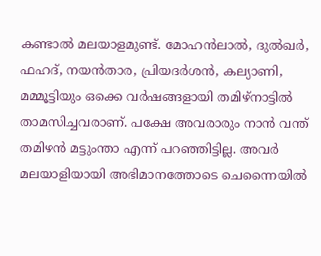കണ്ടാല്‍ മലയാളമുണ്ട്. മോഹന്‍ലാല്‍, ദുല്‍ഖര്‍, ഫഹദ്, നയന്‍താര, പ്രിയദര്‍ശന്‍, കല്യാണി, മമ്മൂട്ടിയും ഒക്കെ വര്‍ഷങ്ങളായി തമിഴ്നാട്ടില്‍ താമസിച്ചവരാണ്. പക്ഷേ അവരാരും നാന്‍ വന്ത് തമിഴന്‍ മട്ടുംന്താ എന്ന് പറഞ്ഞിട്ടില്ല. അവര്‍ മലയാളിയായി അഭിമാനത്തോടെ ചെന്നൈയില്‍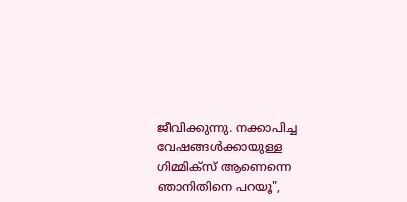ജീവിക്കുന്നു. നക്കാപിച്ച വേഷങ്ങള്‍ക്കായുള്ള ഗിമ്മിക്സ് ആണെന്നെ ഞാനിതിനെ പറയൂ",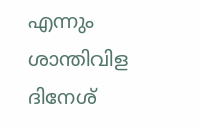എന്നും ശാന്തിവിള ദിനേശ്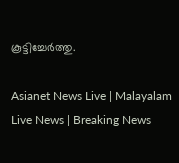കൂട്ടിച്ചേർത്തു.

Asianet News Live | Malayalam Live News | Breaking News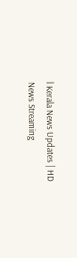l Kerala News Updates | HD News Streaming